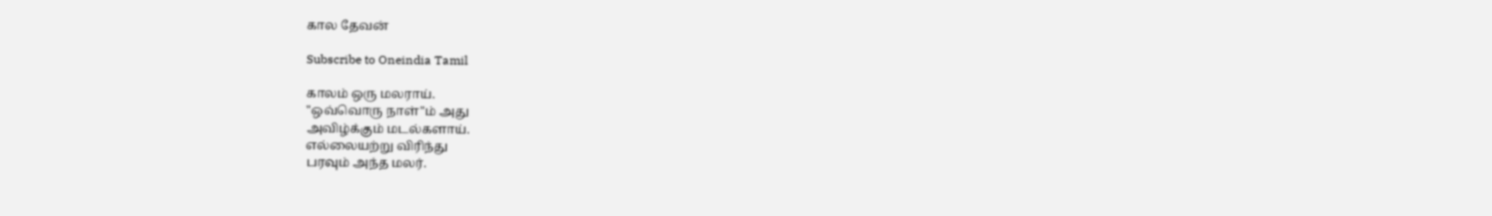கால தேவன்

Subscribe to Oneindia Tamil

காலம் ஒரு மலராய்.
"ஒவ்வொரு நாள்"ம் அது
அவிழ்க்கும் மடல்களாய்.
எல்லையற்று விரிந்து
பரவும் அந்த மலர்.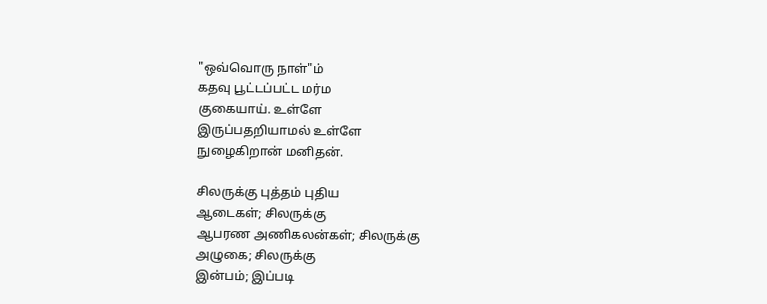"ஒவ்வொரு நாள்"ம்
கதவு பூட்டப்பட்ட மர்ம
குகையாய். உள்ளே
இருப்பதறியாமல் உள்ளே
நுழைகிறான் மனிதன்.

சிலருக்கு புத்தம் புதிய
ஆடைகள்; சிலருக்கு
ஆபரண அணிகலன்கள்; சிலருக்கு
அழுகை; சிலருக்கு
இன்பம்; இப்படி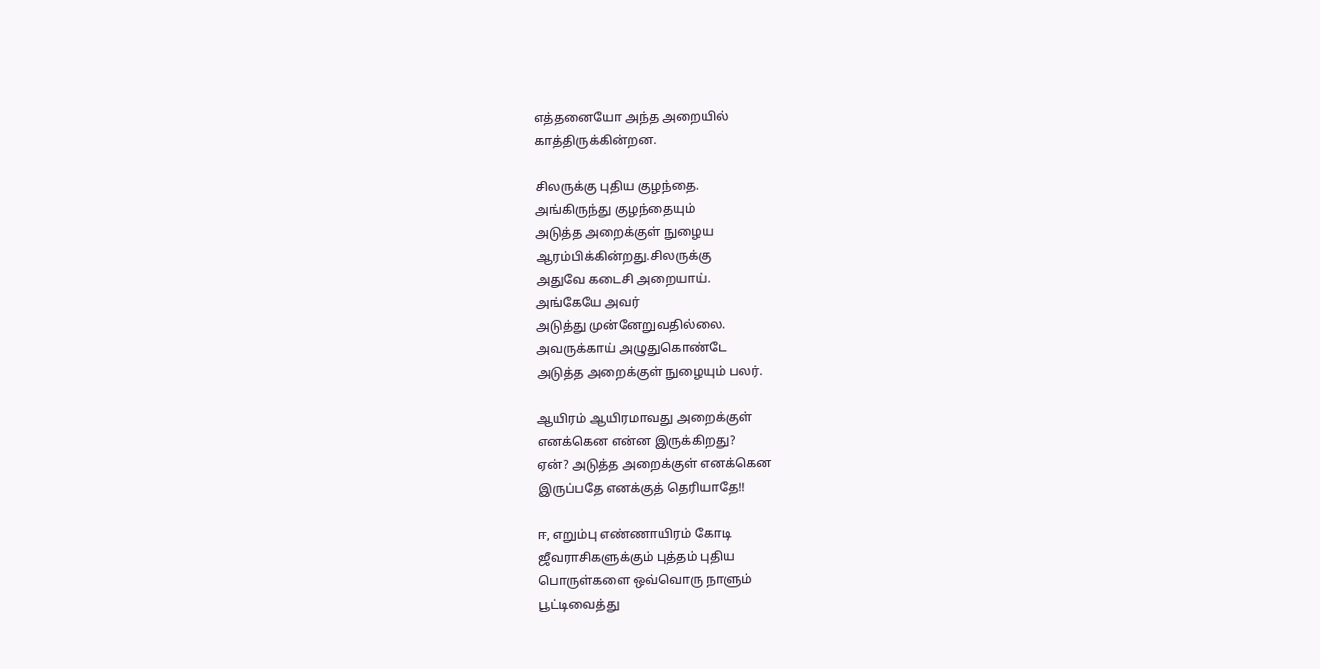எத்தனையோ அந்த அறையில்
காத்திருக்கின்றன.

சிலருக்கு புதிய குழந்தை.
அங்கிருந்து குழந்தையும்
அடுத்த அறைக்குள் நுழைய
ஆரம்பிக்கின்றது.சிலருக்கு
அதுவே கடைசி அறையாய்.
அங்கேயே அவர்
அடுத்து முன்னேறுவதில்லை.
அவருக்காய் அழுதுகொண்டே
அடுத்த அறைக்குள் நுழையும் பலர்.

ஆயிரம் ஆயிரமாவது அறைக்குள்
எனக்கென என்ன இருக்கிறது?
ஏன்? அடுத்த அறைக்குள் எனக்கென
இருப்பதே எனக்குத் தெரியாதே!!

ஈ, எறும்பு எண்ணாயிரம் கோடி
ஜீவராசிகளுக்கும் புத்தம் புதிய
பொருள்களை ஒவ்வொரு நாளும்
பூட்டிவைத்து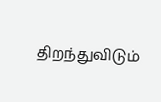திறந்துவிடும்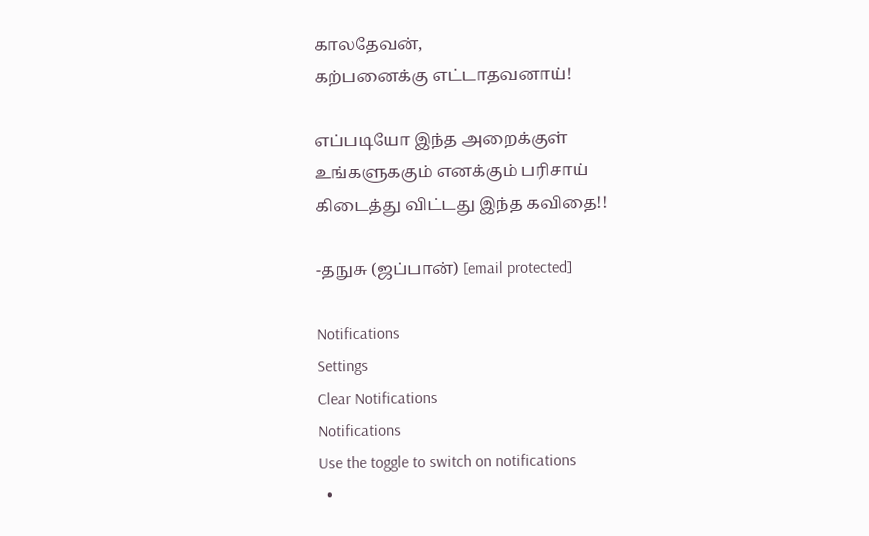காலதேவன்,
கற்பனைக்கு எட்டாதவனாய்!

எப்படியோ இந்த அறைக்குள்
உங்களுககும் எனக்கும் பரிசாய்
கிடைத்து விட்டது இந்த கவிதை!!

-தநுசு (ஜப்பான்) [email protected]

Notifications
Settings
Clear Notifications
Notifications
Use the toggle to switch on notifications
  •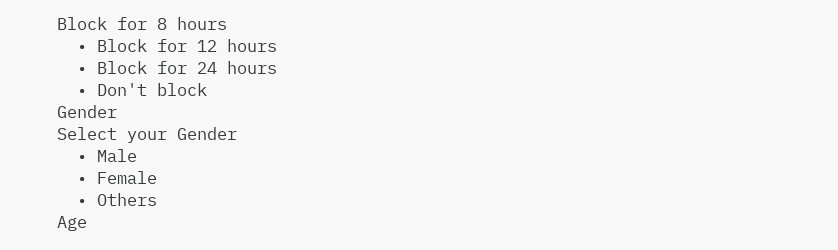Block for 8 hours
  • Block for 12 hours
  • Block for 24 hours
  • Don't block
Gender
Select your Gender
  • Male
  • Female
  • Others
Age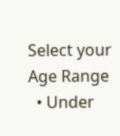Select your Age Range
  • Under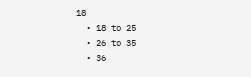18
  • 18 to 25
  • 26 to 35
  • 36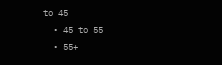to 45
  • 45 to 55
  • 55+